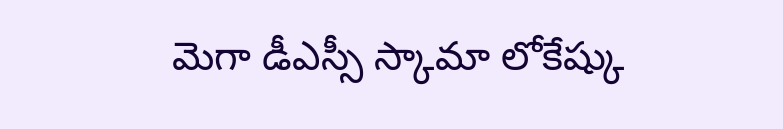మెగా డీఎస్సీ స్కామా లోకేష్కు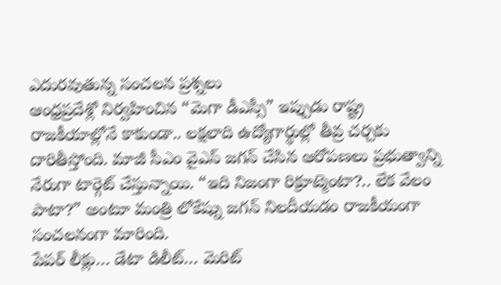ఎదురవుతున్న సంచలన ప్రశ్నలు
ఆంధ్రప్రదేశ్లో నిర్వహించిన “మెగా డీఎస్సీ” ఇప్పుడు రాష్ట్ర రాజకీయాల్లోనే కాకుండా.. లక్షలాది ఉద్యోగార్థుల్లో తీవ్ర చర్చకు దారితీస్తోంది. మాజీ సీఎం వైఎస్ జగన్ చేసిన ఆరోపణలు ప్రభుత్వాన్ని నేరుగా టార్గెట్ చేస్తున్నాయి. “ఇది నిజంగా రిక్రూట్మెంటా?.. లేక వేలం పాటా?” అంటూ మంత్రి లోకేష్ను జగన్ నిలదీయడం రాజకీయంగా సంచలనంగా మారింది.
పేపర్ లీక్లు… డేటా డిలీట్… మెరిట్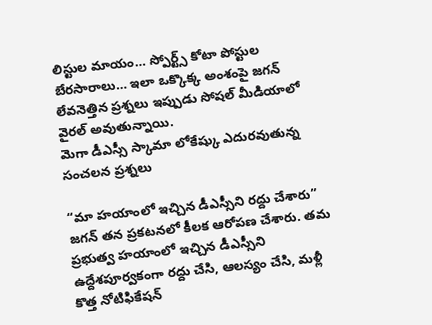లిస్టుల మాయం… స్పోర్ట్స్ కోటా పోస్టుల బేరసారాలు… ఇలా ఒక్కొక్క అంశంపై జగన్ లేవనెత్తిన ప్రశ్నలు ఇప్పుడు సోషల్ మీడియాలో వైరల్ అవుతున్నాయి.
మెగా డీఎస్సీ స్కామా లోకేష్కు ఎదురవుతున్న సంచలన ప్రశ్నలు

“మా హయాంలో ఇచ్చిన డీఎస్సీని రద్దు చేశారు”
జగన్ తన ప్రకటనలో కీలక ఆరోపణ చేశారు. తమ ప్రభుత్వ హయాంలో ఇచ్చిన డీఎస్సీని ఉద్దేశపూర్వకంగా రద్దు చేసి, ఆలస్యం చేసి, మళ్లీ కొత్త నోటిఫికేషన్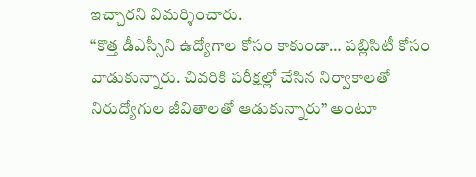ఇచ్చారని విమర్శించారు.
“కొత్త డీఎస్సీని ఉద్యోగాల కోసం కాకుండా… పబ్లిసిటీ కోసం వాడుకున్నారు. చివరికి పరీక్షల్లో చేసిన నిర్వాకాలతో నిరుద్యోగుల జీవితాలతో ఆడుకున్నారు” అంటూ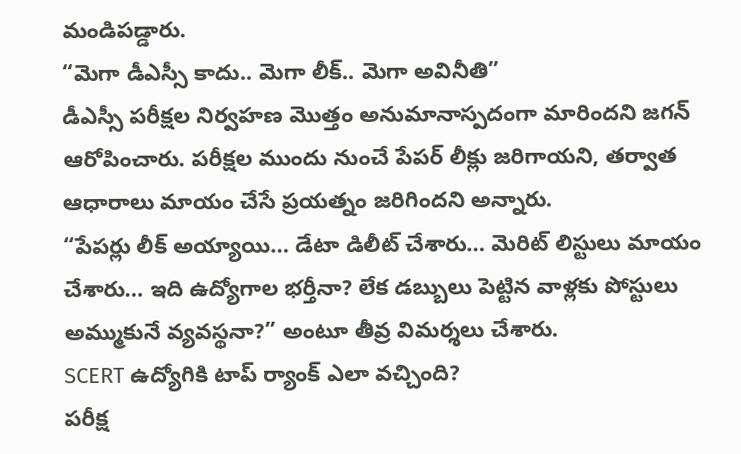మండిపడ్డారు.
“మెగా డీఎస్సీ కాదు.. మెగా లీక్.. మెగా అవినీతి”
డీఎస్సీ పరీక్షల నిర్వహణ మొత్తం అనుమానాస్పదంగా మారిందని జగన్ ఆరోపించారు. పరీక్షల ముందు నుంచే పేపర్ లీక్లు జరిగాయని, తర్వాత ఆధారాలు మాయం చేసే ప్రయత్నం జరిగిందని అన్నారు.
“పేపర్లు లీక్ అయ్యాయి… డేటా డిలీట్ చేశారు… మెరిట్ లిస్టులు మాయం చేశారు… ఇది ఉద్యోగాల భర్తీనా? లేక డబ్బులు పెట్టిన వాళ్లకు పోస్టులు అమ్ముకునే వ్యవస్థనా?” అంటూ తీవ్ర విమర్శలు చేశారు.
SCERT ఉద్యోగికి టాప్ ర్యాంక్ ఎలా వచ్చింది?
పరీక్ష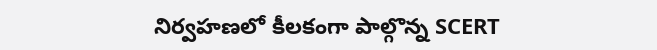నిర్వహణలో కీలకంగా పాల్గొన్న SCERT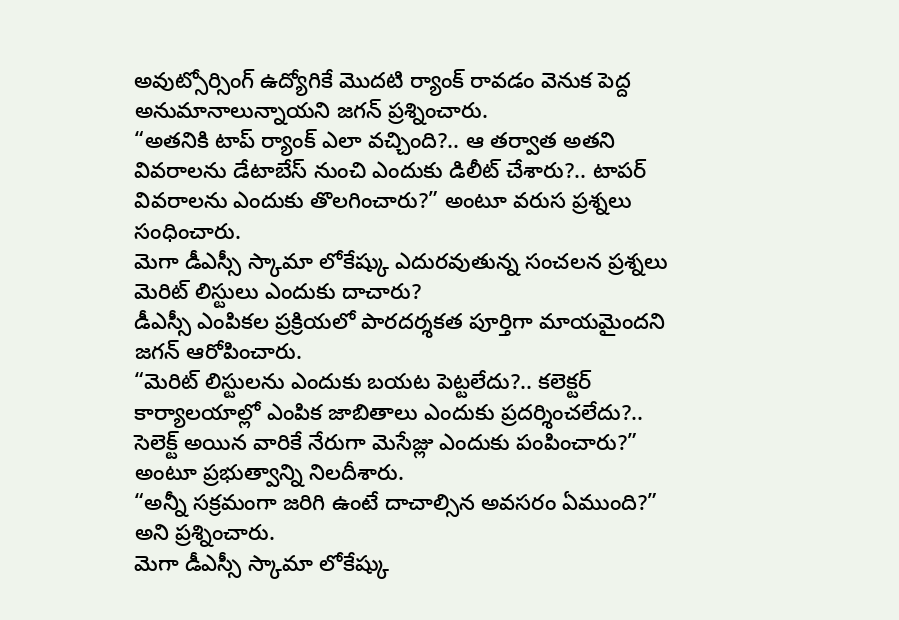అవుట్సోర్సింగ్ ఉద్యోగికే మొదటి ర్యాంక్ రావడం వెనుక పెద్ద అనుమానాలున్నాయని జగన్ ప్రశ్నించారు.
“అతనికి టాప్ ర్యాంక్ ఎలా వచ్చింది?.. ఆ తర్వాత అతని వివరాలను డేటాబేస్ నుంచి ఎందుకు డిలీట్ చేశారు?.. టాపర్ వివరాలను ఎందుకు తొలగించారు?” అంటూ వరుస ప్రశ్నలు సంధించారు.
మెగా డీఎస్సీ స్కామా లోకేష్కు ఎదురవుతున్న సంచలన ప్రశ్నలు
మెరిట్ లిస్టులు ఎందుకు దాచారు?
డీఎస్సీ ఎంపికల ప్రక్రియలో పారదర్శకత పూర్తిగా మాయమైందని జగన్ ఆరోపించారు.
“మెరిట్ లిస్టులను ఎందుకు బయట పెట్టలేదు?.. కలెక్టర్ కార్యాలయాల్లో ఎంపిక జాబితాలు ఎందుకు ప్రదర్శించలేదు?.. సెలెక్ట్ అయిన వారికే నేరుగా మెసేజ్లు ఎందుకు పంపించారు?” అంటూ ప్రభుత్వాన్ని నిలదీశారు.
“అన్నీ సక్రమంగా జరిగి ఉంటే దాచాల్సిన అవసరం ఏముంది?” అని ప్రశ్నించారు.
మెగా డీఎస్సీ స్కామా లోకేష్కు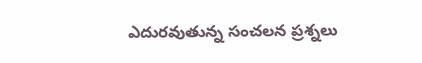ఎదురవుతున్న సంచలన ప్రశ్నలు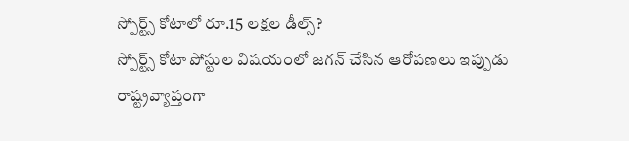స్పోర్ట్స్ కోటాలో రూ.15 లక్షల డీల్స్?
స్పోర్ట్స్ కోటా పోస్టుల విషయంలో జగన్ చేసిన ఆరోపణలు ఇప్పుడు రాష్ట్రవ్యాప్తంగా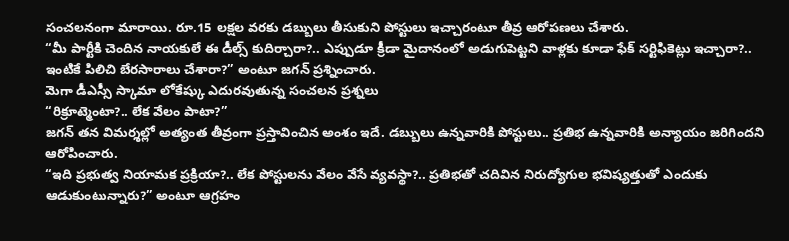సంచలనంగా మారాయి. రూ.15 లక్షల వరకు డబ్బులు తీసుకుని పోస్టులు ఇచ్చారంటూ తీవ్ర ఆరోపణలు చేశారు.
“మీ పార్టీకి చెందిన నాయకులే ఈ డీల్స్ కుదిర్చారా?.. ఎప్పుడూ క్రీడా మైదానంలో అడుగుపెట్టని వాళ్లకు కూడా ఫేక్ సర్టిఫికెట్లు ఇచ్చారా?.. ఇంటికే పిలిచి బేరసారాలు చేశారా?” అంటూ జగన్ ప్రశ్నించారు.
మెగా డీఎస్సీ స్కామా లోకేష్కు ఎదురవుతున్న సంచలన ప్రశ్నలు
“రిక్రూట్మెంటా?.. లేక వేలం పాటా?”
జగన్ తన విమర్శల్లో అత్యంత తీవ్రంగా ప్రస్తావించిన అంశం ఇదే. డబ్బులు ఉన్నవారికి పోస్టులు.. ప్రతిభ ఉన్నవారికి అన్యాయం జరిగిందని ఆరోపించారు.
“ఇది ప్రభుత్వ నియామక ప్రక్రియా?.. లేక పోస్టులను వేలం వేసే వ్యవస్థా?.. ప్రతిభతో చదివిన నిరుద్యోగుల భవిష్యత్తుతో ఎందుకు ఆడుకుంటున్నారు?” అంటూ ఆగ్రహం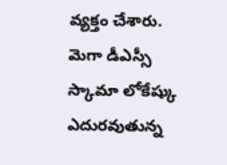వ్యక్తం చేశారు.
మెగా డీఎస్సీ స్కామా లోకేష్కు ఎదురవుతున్న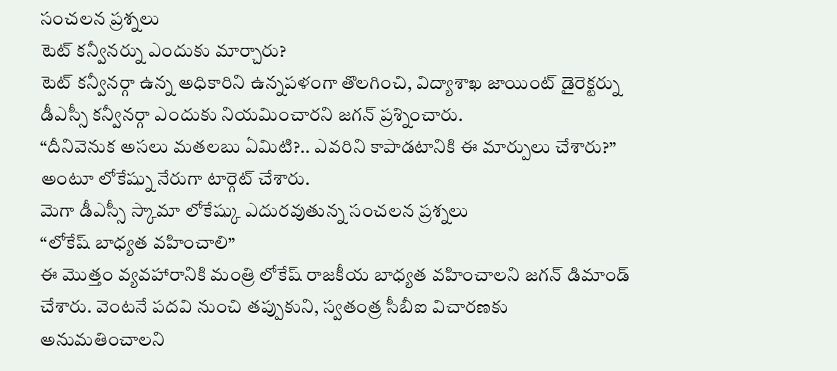సంచలన ప్రశ్నలు
టెట్ కన్వీనర్ను ఎందుకు మార్చారు?
టెట్ కన్వీనర్గా ఉన్న అధికారిని ఉన్నపళంగా తొలగించి, విద్యాశాఖ జాయింట్ డైరెక్టర్ను డీఎస్సీ కన్వీనర్గా ఎందుకు నియమించారని జగన్ ప్రశ్నించారు.
“దీనివెనుక అసలు మతలబు ఏమిటి?.. ఎవరిని కాపాడటానికి ఈ మార్పులు చేశారు?” అంటూ లోకేష్ను నేరుగా టార్గెట్ చేశారు.
మెగా డీఎస్సీ స్కామా లోకేష్కు ఎదురవుతున్న సంచలన ప్రశ్నలు
“లోకేష్ బాధ్యత వహించాలి”
ఈ మొత్తం వ్యవహారానికి మంత్రి లోకేష్ రాజకీయ బాధ్యత వహించాలని జగన్ డిమాండ్ చేశారు. వెంటనే పదవి నుంచి తప్పుకుని, స్వతంత్ర సీబీఐ విచారణకు అనుమతించాలని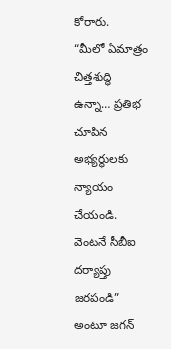కోరారు.
“మీలో ఏమాత్రం చిత్తశుద్ధి ఉన్నా… ప్రతిభ చూపిన అభ్యర్థులకు న్యాయం చేయండి. వెంటనే సీబీఐ దర్యాప్తు జరపండి” అంటూ జగన్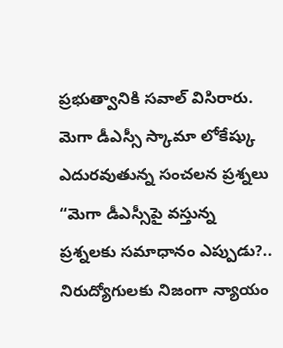ప్రభుత్వానికి సవాల్ విసిరారు.
మెగా డీఎస్సీ స్కామా లోకేష్కు ఎదురవుతున్న సంచలన ప్రశ్నలు
“మెగా డీఎస్సీపై వస్తున్న ప్రశ్నలకు సమాధానం ఎప్పుడు?.. నిరుద్యోగులకు నిజంగా న్యాయం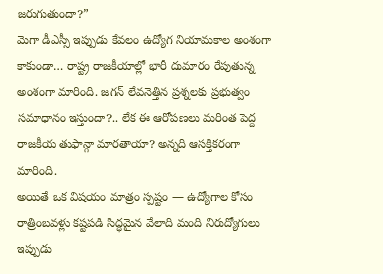జరుగుతుందా?”
మెగా డీఎస్సీ ఇప్పుడు కేవలం ఉద్యోగ నియామకాల అంశంగా కాకుండా… రాష్ట్ర రాజకీయాల్లో భారీ దుమారం రేపుతున్న అంశంగా మారింది. జగన్ లేవనెత్తిన ప్రశ్నలకు ప్రభుత్వం సమాధానం ఇస్తుందా?.. లేక ఈ ఆరోపణలు మరింత పెద్ద రాజకీయ తుఫాన్గా మారతాయా? అన్నది ఆసక్తికరంగా మారింది.
అయితే ఒక విషయం మాత్రం స్పష్టం — ఉద్యోగాల కోసం రాత్రింబవళ్లు కష్టపడి సిద్ధమైన వేలాది మంది నిరుద్యోగులు ఇప్పుడు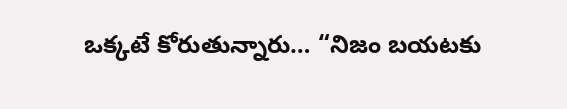ఒక్కటే కోరుతున్నారు… “నిజం బయటకు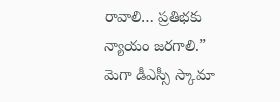రావాలి… ప్రతిభకు న్యాయం జరగాలి.”
మెగా డీఎస్సీ స్కామా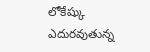లోకేష్కు ఎదురవుతున్న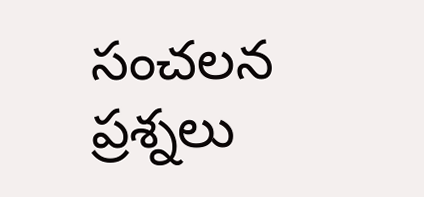సంచలన ప్రశ్నలు